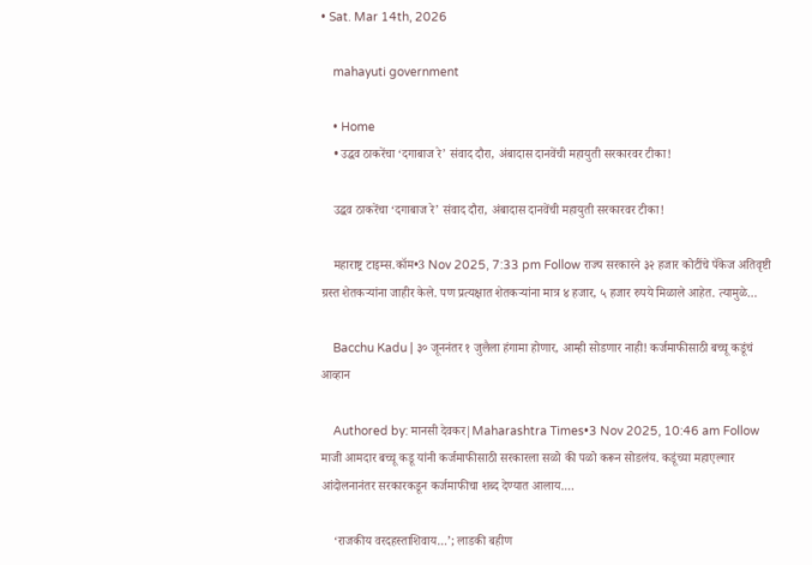• Sat. Mar 14th, 2026

    mahayuti government

    • Home
    • उद्धव ठाकरेंचा ‘दगाबाज रे’ संवाद दौरा, अंबादास दानवेंची महायुती सरकारवर टीका!

    उद्धव ठाकरेंचा ‘दगाबाज रे’ संवाद दौरा, अंबादास दानवेंची महायुती सरकारवर टीका!

    महाराष्ट्र टाइम्स.कॉम•3 Nov 2025, 7:33 pm Follow राज्य सरकारने ३२ हजार कोटींचे पॅकेज अतिवृष्टी ग्रस्त शेतकऱ्यांना जाहीर केले. पण प्रत्यक्षात शेतकऱ्यांना मात्र ४ हजार, ५ हजार रुपये मिळाले आहेत. त्यामुळे…

    Bacchu Kadu | ३० जूननंतर १ जुलैला हंगामा होणार, आम्ही सोडणार नाही! कर्जमाफीसाठी बच्चू कडूंचं आव्हान

    Authored by: मानसी देवकर|Maharashtra Times•3 Nov 2025, 10:46 am Follow माजी आमदार बच्चू कडू यांनी कर्जमाफीसाठी सरकारला सळो की पळो करून सोडलंय. कडूंच्या महाएल्गार आंदोलनानंतर सरकारकडून कर्जमाफीचा शब्द देण्यात आलाय.…

    ‘राजकीय वरदहस्ताशिवाय…’; लाडकी बहीण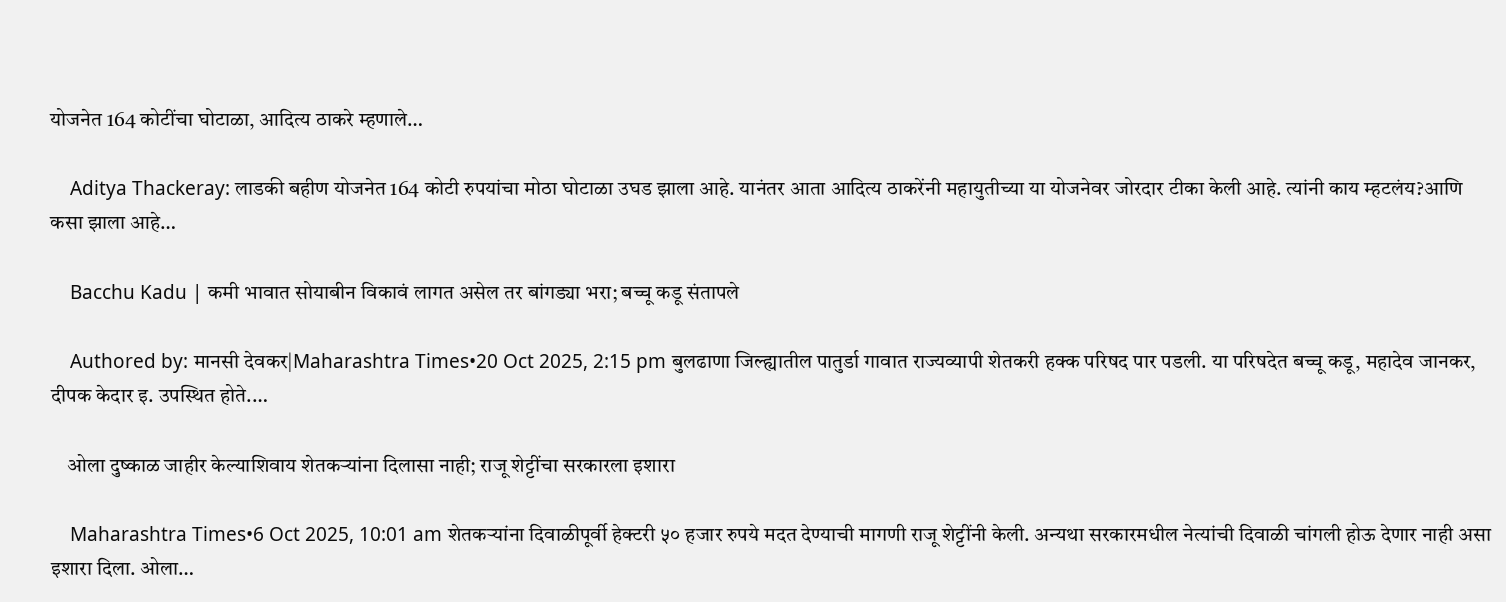योजनेत 164 कोटींचा घोटाळा, आदित्य ठाकरे म्हणाले…

    Aditya Thackeray: लाडकी बहीण योजनेत 164 कोटी रुपयांचा मोठा घोटाळा उघड झाला आहे. यानंतर आता आदित्य ठाकरेंनी महायुतीच्या या योजनेवर जोरदार टीका केली आहे. त्यांनी काय म्हटलंय?आणि कसा झाला आहे…

    Bacchu Kadu | कमी भावात सोयाबीन विकावं लागत असेल तर बांगड्या भरा; बच्चू कडू संतापले

    Authored by: मानसी देवकर|Maharashtra Times•20 Oct 2025, 2:15 pm बुलढाणा जिल्ह्यातील पातुर्डा गावात राज्यव्यापी शेतकरी हक्क परिषद पार पडली. या परिषदेत बच्चू कडू, महादेव जानकर, दीपक केदार इ. उपस्थित होते.…

    ओला दुष्काळ जाहीर केल्याशिवाय शेतकऱ्यांना दिलासा नाही; राजू शेट्टींचा सरकारला इशारा

    Maharashtra Times•6 Oct 2025, 10:01 am शेतकऱ्यांना दिवाळीपूर्वी हेक्टरी ५० हजार रुपये मदत देण्याची मागणी राजू शेट्टींनी केली. अन्यथा सरकारमधील नेत्यांची दिवाळी चांगली होऊ देणार नाही असा इशारा दिला. ओला…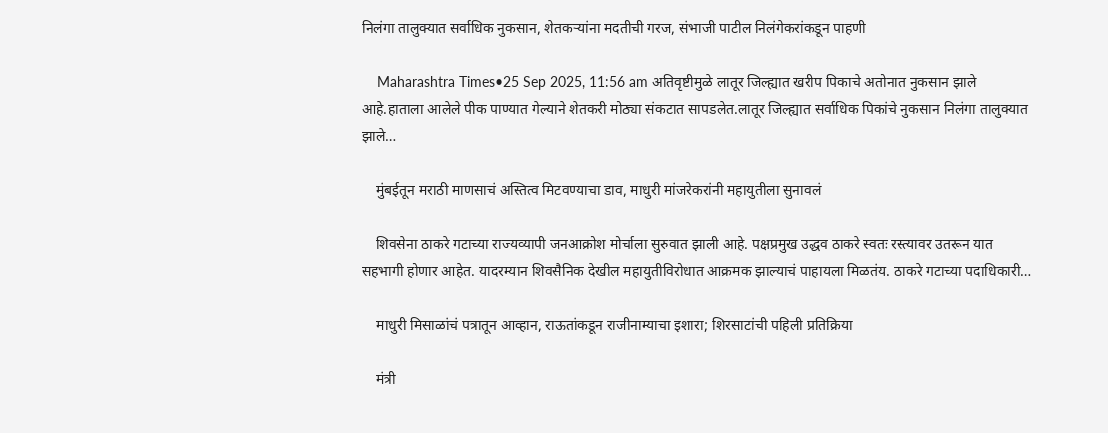निलंगा तालुक्यात सर्वाधिक नुकसान, शेतकऱ्यांना मदतीची गरज, संभाजी पाटील निलंगेकरांकडून पाहणी

    Maharashtra Times•25 Sep 2025, 11:56 am अतिवृष्टीमुळे लातूर जिल्ह्यात खरीप पिकाचे अतोनात नुकसान झाले आहे.हाताला आलेले पीक पाण्यात गेल्याने शेतकरी मोठ्या संकटात सापडलेत.लातूर जिल्ह्यात सर्वाधिक पिकांचे नुकसान निलंगा तालुक्यात झाले…

    मुंबईतून मराठी माणसाचं अस्तित्व मिटवण्याचा डाव, माधुरी मांजरेकरांनी महायुतीला सुनावलं

    शिवसेना ठाकरे गटाच्या राज्यव्यापी जनआक्रोश मोर्चाला सुरुवात झाली आहे. पक्षप्रमुख उद्धव ठाकरे स्वतः रस्त्यावर उतरून यात सहभागी होणार आहेत. यादरम्यान शिवसैनिक देखील महायुतीविरोधात आक्रमक झाल्याचं पाहायला मिळतंय. ठाकरे गटाच्या पदाधिकारी…

    माधुरी मिसाळांचं पत्रातून आव्हान, राऊतांकडून राजीनाम्याचा इशारा; शिरसाटांची पहिली प्रतिक्रिया

    मंत्री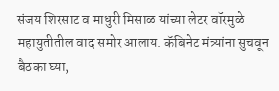संजय शिरसाट व माधुरी मिसाळ यांच्या लेटर वॉरमुळे महायुतीतील वाद समोर आलाय. कॅबिनेट मंत्र्यांना सुचवून बैठका घ्या,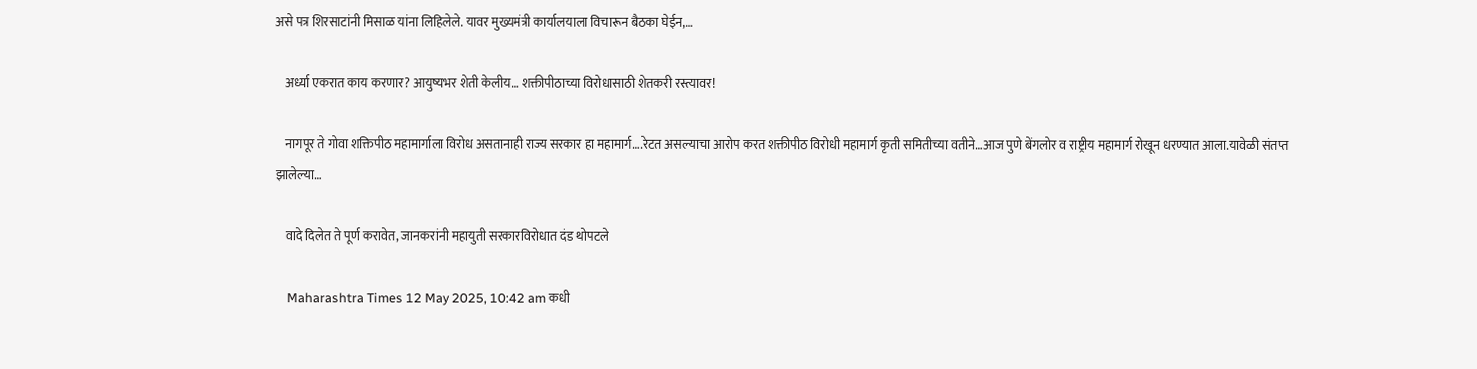असे पत्र शिरसाटांनी मिसाळ यांना लिहिलेले. यावर मुख्यमंत्री कार्यालयाला विचारून बैठका घेईन,…

    अर्ध्या एकरात काय करणार? आयुष्यभर शेती केलीय… शक्तीपीठाच्या विरोधासाठी शेतकरी रस्त्यावर!

    नागपूर ते गोवा शक्तिपीठ महामार्गाला विरोध असतानाही राज्य सरकार हा महामार्ग….रेटत असल्याचा आरोप करत शक्तीपीठ विरोधी महामार्ग कृती समितीच्या वतीने…आज पुणे बेंगलोर व राष्ट्रीय महामार्ग रोखून धरण्यात आला.यावेळी संतप्त झालेल्या…

    वादे दिलेत ते पूर्ण करावेत, जानकरांनी महायुती सरकारविरोधात दंड थोपटले

    Maharashtra Times 12 May 2025, 10:42 am कधी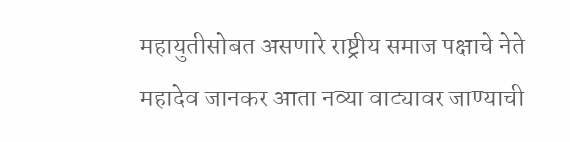महायुतीसोबत असणारे राष्ट्रीय समाज पक्षाचे नेते महादेव जानकर आता नव्या वाट्यावर जाण्याची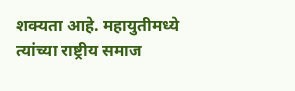शक्यता आहे. महायुतीमध्ये त्यांच्या राष्ट्रीय समाज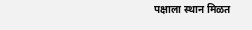पक्षाला स्थान मिळत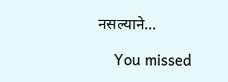नसल्याने…

    You missed